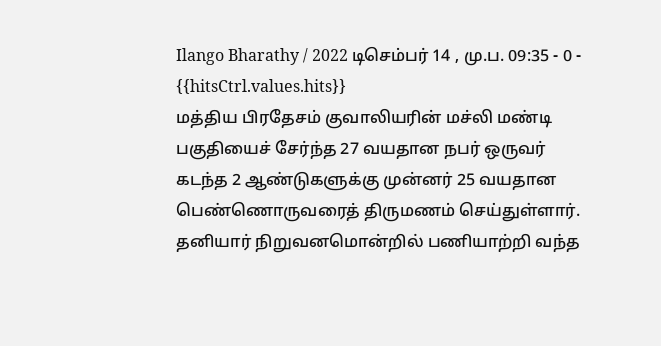Ilango Bharathy / 2022 டிசெம்பர் 14 , மு.ப. 09:35 - 0 - {{hitsCtrl.values.hits}}
மத்திய பிரதேசம் குவாலியரின் மச்லி மண்டி பகுதியைச் சேர்ந்த 27 வயதான நபர் ஒருவர் கடந்த 2 ஆண்டுகளுக்கு முன்னர் 25 வயதான பெண்ணொருவரைத் திருமணம் செய்துள்ளார்.
தனியார் நிறுவனமொன்றில் பணியாற்றி வந்த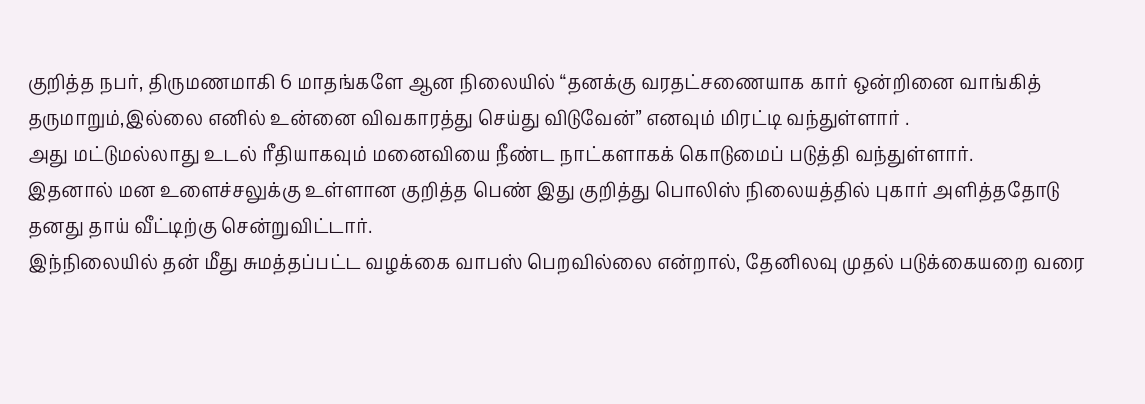குறித்த நபர், திருமணமாகி 6 மாதங்களே ஆன நிலையில் “தனக்கு வரதட்சணையாக கார் ஒன்றினை வாங்கித் தருமாறும்,இல்லை எனில் உன்னை விவகாரத்து செய்து விடுவேன்” எனவும் மிரட்டி வந்துள்ளார் .
அது மட்டுமல்லாது உடல் ரீதியாகவும் மனைவியை நீண்ட நாட்களாகக் கொடுமைப் படுத்தி வந்துள்ளார்.
இதனால் மன உளைச்சலுக்கு உள்ளான குறித்த பெண் இது குறித்து பொலிஸ் நிலையத்தில் புகார் அளித்ததோடு தனது தாய் வீட்டிற்கு சென்றுவிட்டார்.
இந்நிலையில் தன் மீது சுமத்தப்பட்ட வழக்கை வாபஸ் பெறவில்லை என்றால், தேனிலவு முதல் படுக்கையறை வரை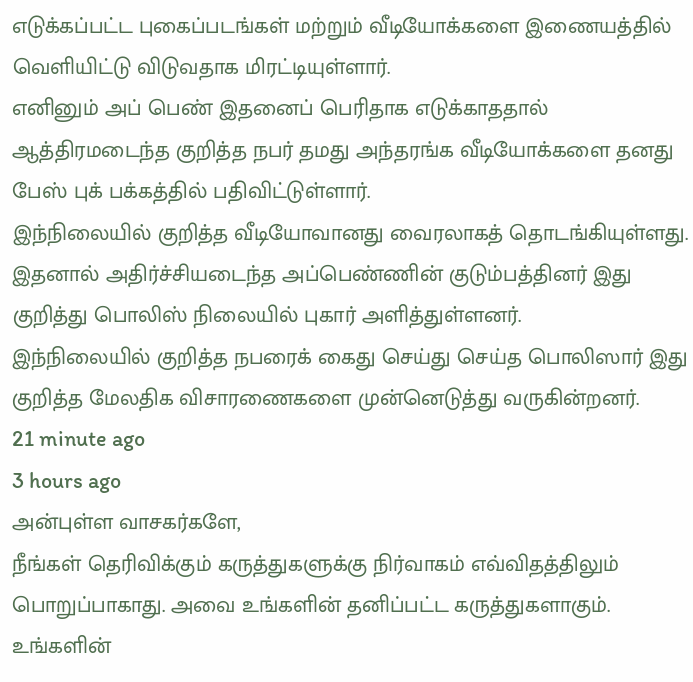எடுக்கப்பட்ட புகைப்படங்கள் மற்றும் வீடியோக்களை இணையத்தில் வெளியிட்டு விடுவதாக மிரட்டியுள்ளார்.
எனினும் அப் பெண் இதனைப் பெரிதாக எடுக்காததால் ஆத்திரமடைந்த குறித்த நபர் தமது அந்தரங்க வீடியோக்களை தனது பேஸ் புக் பக்கத்தில் பதிவிட்டுள்ளார்.
இந்நிலையில் குறித்த வீடியோவானது வைரலாகத் தொடங்கியுள்ளது. இதனால் அதிர்ச்சியடைந்த அப்பெண்ணின் குடும்பத்தினர் இது குறித்து பொலிஸ் நிலையில் புகார் அளித்துள்ளனர்.
இந்நிலையில் குறித்த நபரைக் கைது செய்து செய்த பொலிஸார் இது குறித்த மேலதிக விசாரணைகளை முன்னெடுத்து வருகின்றனர்.
21 minute ago
3 hours ago
அன்புள்ள வாசகர்களே,
நீங்கள் தெரிவிக்கும் கருத்துகளுக்கு நிர்வாகம் எவ்விதத்திலும் பொறுப்பாகாது. அவை உங்களின் தனிப்பட்ட கருத்துகளாகும். உங்களின்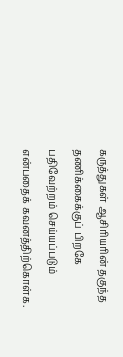கருத்துகள் ஆசிரியரின் தகுந்த தணிக்கைக்குப் பிறகே பதிவேற்றம் செய்யப்படும் என்பதைக் கவனத்திற்கொள்க.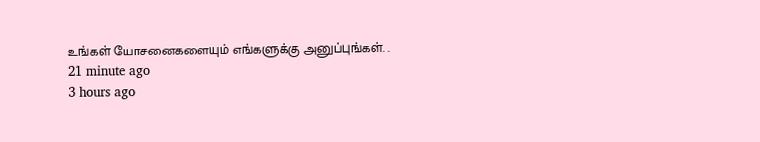உங்கள் யோசனைகளையும் எங்களுக்கு அனுப்புங்கள். .
21 minute ago
3 hours ago